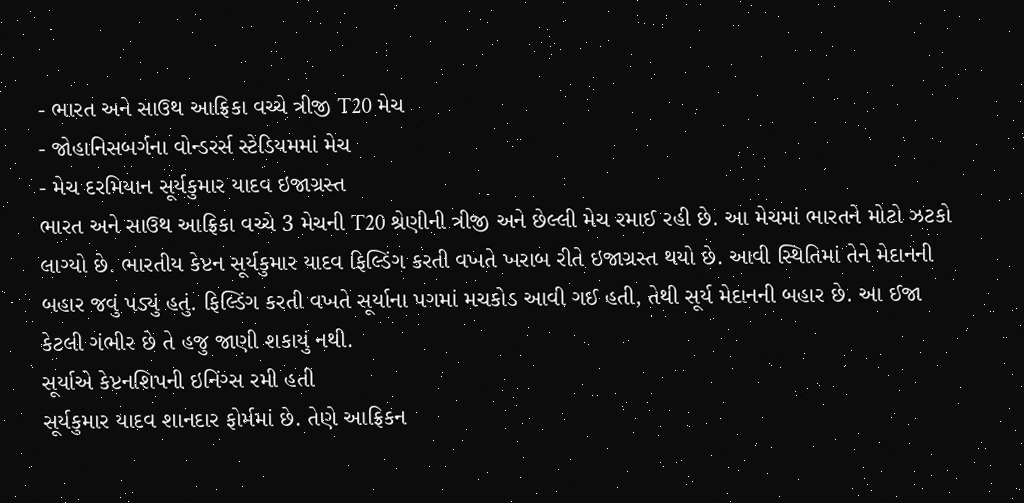- ભારત અને સાઉથ આફ્રિકા વચ્ચે ત્રીજી T20 મેચ
- જોહાનિસબર્ગના વોન્ડરર્સ સ્ટેડિયમમાં મેચ
- મેચ દરમિયાન સૂર્યકુમાર યાદવ ઇજાગ્રસ્ત
ભારત અને સાઉથ આફ્રિકા વચ્ચે 3 મેચની T20 શ્રેણીની ત્રીજી અને છેલ્લી મેચ રમાઈ રહી છે. આ મેચમાં ભારતને મોટો ઝટકો લાગ્યો છે. ભારતીય કેપ્ટન સૂર્યકુમાર યાદવ ફિલ્ડિંગ કરતી વખતે ખરાબ રીતે ઇજાગ્રસ્ત થયો છે. આવી સ્થિતિમાં તેને મેદાનની બહાર જવું પડ્યું હતું. ફિલ્ડિંગ કરતી વખતે સૂર્યાના પગમાં મચકોડ આવી ગઈ હતી, તેથી સૂર્ય મેદાનની બહાર છે. આ ઈજા કેટલી ગંભીર છે તે હજુ જાણી શકાયું નથી.
સૂર્યાએ કેપ્ટનશિપની ઇનિંગ્સ રમી હતી
સૂર્યકુમાર યાદવ શાનદાર ફોર્મમાં છે. તેણે આફ્રિકન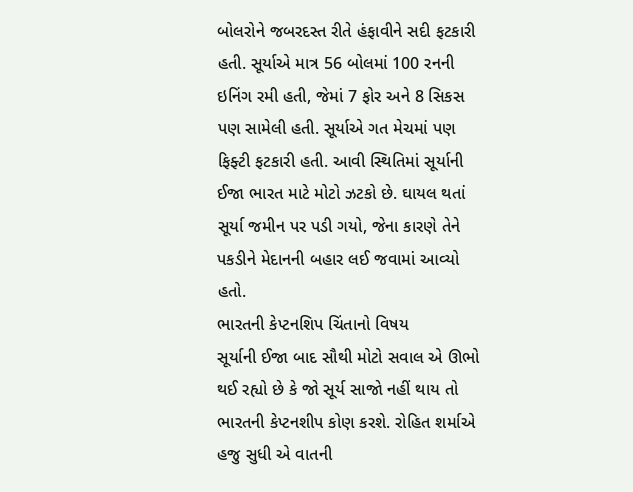બોલરોને જબરદસ્ત રીતે હંફાવીને સદી ફટકારી હતી. સૂર્યાએ માત્ર 56 બોલમાં 100 રનની ઇનિંગ રમી હતી, જેમાં 7 ફોર અને 8 સિકસ પણ સામેલી હતી. સૂર્યાએ ગત મેચમાં પણ ફિફ્ટી ફટકારી હતી. આવી સ્થિતિમાં સૂર્યાની ઈજા ભારત માટે મોટો ઝટકો છે. ઘાયલ થતાં સૂર્યા જમીન પર પડી ગયો, જેના કારણે તેને પકડીને મેદાનની બહાર લઈ જવામાં આવ્યો હતો.
ભારતની કેપ્ટનશિપ ચિંતાનો વિષય
સૂર્યાની ઈજા બાદ સૌથી મોટો સવાલ એ ઊભો થઈ રહ્યો છે કે જો સૂર્ય સાજો નહીં થાય તો ભારતની કેપ્ટનશીપ કોણ કરશે. રોહિત શર્માએ હજુ સુધી એ વાતની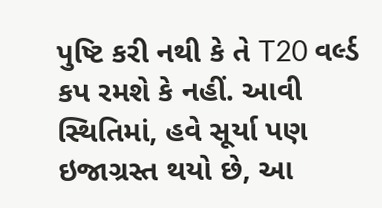પુષ્ટિ કરી નથી કે તે T20 વર્લ્ડ કપ રમશે કે નહીં. આવી સ્થિતિમાં, હવે સૂર્યા પણ ઇજાગ્રસ્ત થયો છે, આ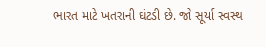ભારત માટે ખતરાની ઘંટડી છે. જો સૂર્યા સ્વસ્થ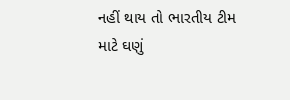નહીં થાય તો ભારતીય ટીમ માટે ઘણું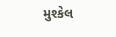મુશ્કેલ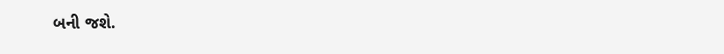બની જશે.